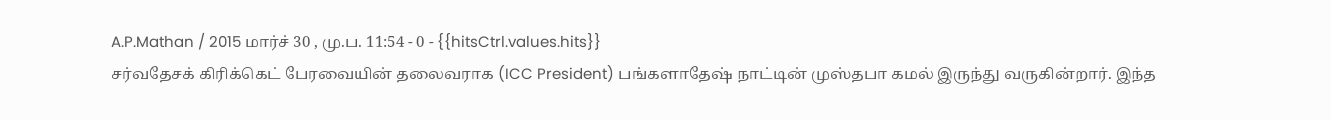A.P.Mathan / 2015 மார்ச் 30 , மு.ப. 11:54 - 0 - {{hitsCtrl.values.hits}}
சர்வதேசக் கிரிக்கெட் பேரவையின் தலைவராக (ICC President) பங்களாதேஷ் நாட்டின் முஸ்தபா கமல் இருந்து வருகின்றார். இந்த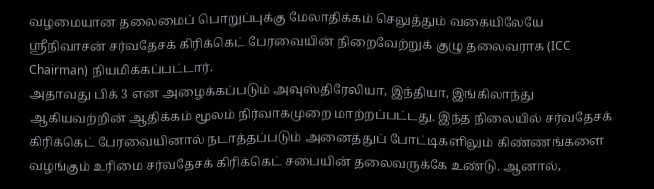வழமையான தலைமைப் பொறுப்புக்கு மேலாதிக்கம் செலுத்தும் வகையிலேயே ஸ்ரீநிவாசன் சர்வதேசக் கிரிக்கெட் பேரவையின் நிறைவேற்றுக் குழு தலைவராக (ICC Chairman) நியமிக்கப்பட்டார்.
அதாவது பிக் 3 என அழைக்கப்படும் அவுஸ்திரேலியா, இந்தியா, இங்கிலாந்து ஆகியவற்றின் ஆதிக்கம் மூலம் நிர்வாகமுறை மாற்றப்பட்டது. இந்த நிலையில் சர்வதேசக் கிரிக்கெட் பேரவையினால் நடாத்தப்படும் அனைத்துப் போட்டிகளிலும் கிண்ணங்களை வழங்கும் உரிமை சர்வதேசக் கிரிக்கெட் சபையின் தலைவருக்கே உண்டு. ஆனால்,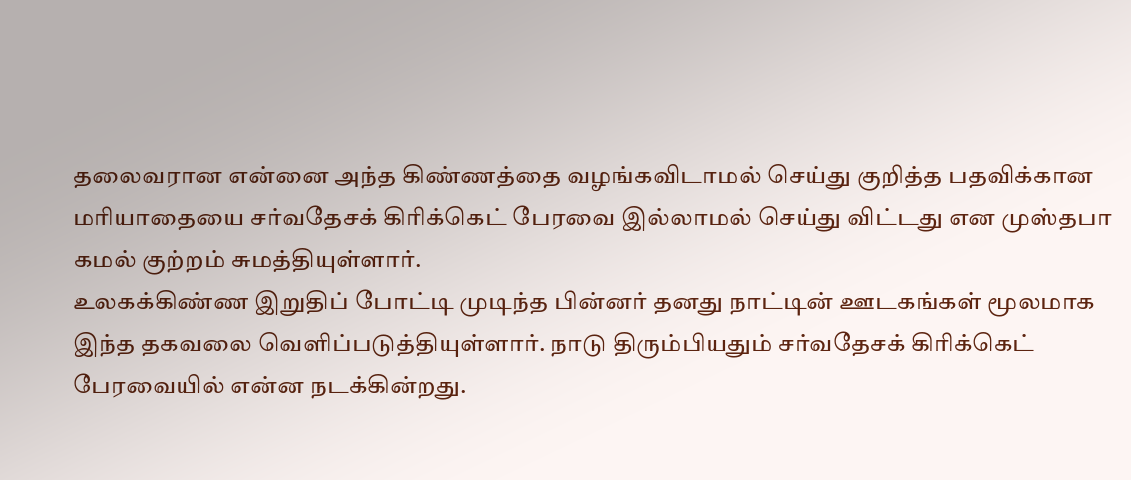தலைவரான என்னை அந்த கிண்ணத்தை வழங்கவிடாமல் செய்து குறித்த பதவிக்கான மரியாதையை சர்வதேசக் கிரிக்கெட் பேரவை இல்லாமல் செய்து விட்டது என முஸ்தபா கமல் குற்றம் சுமத்தியுள்ளார்.
உலகக்கிண்ண இறுதிப் போட்டி முடிந்த பின்னர் தனது நாட்டின் ஊடகங்கள் மூலமாக இந்த தகவலை வெளிப்படுத்தியுள்ளார். நாடு திரும்பியதும் சர்வதேசக் கிரிக்கெட் பேரவையில் என்ன நடக்கின்றது.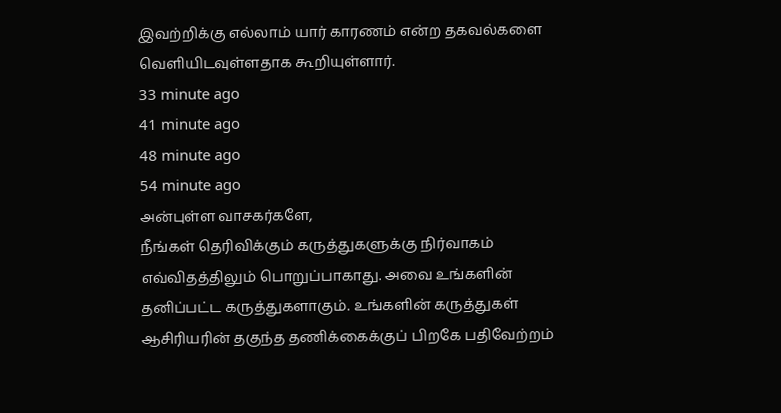இவற்றிக்கு எல்லாம் யார் காரணம் என்ற தகவல்களை வெளியிடவுள்ளதாக கூறியுள்ளார்.
33 minute ago
41 minute ago
48 minute ago
54 minute ago
அன்புள்ள வாசகர்களே,
நீங்கள் தெரிவிக்கும் கருத்துகளுக்கு நிர்வாகம் எவ்விதத்திலும் பொறுப்பாகாது. அவை உங்களின் தனிப்பட்ட கருத்துகளாகும். உங்களின் கருத்துகள் ஆசிரியரின் தகுந்த தணிக்கைக்குப் பிறகே பதிவேற்றம்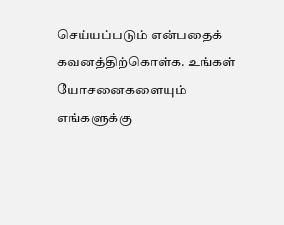செய்யப்படும் என்பதைக் கவனத்திற்கொள்க. உங்கள் யோசனைகளையும் எங்களுக்கு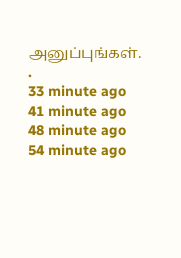அனுப்புங்கள். .
33 minute ago
41 minute ago
48 minute ago
54 minute ago